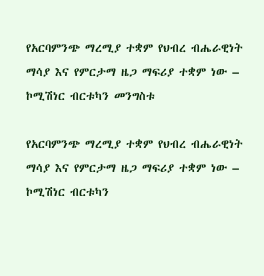የአርባምንጭ ማረሚያ ተቋም የህብረ ብሔራዊነት ማሳያ እና የምርታማ ዜጋ ማፍሪያ ተቋም ነው – ኮሚሽነር ብርቱካን መንግስቱ

የአርባምንጭ ማረሚያ ተቋም የህብረ ብሔራዊነት ማሳያ እና የምርታማ ዜጋ ማፍሪያ ተቋም ነው – ኮሚሽነር ብርቱካን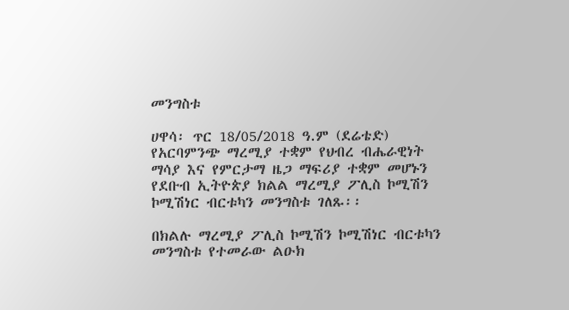መንግስቱ

ሀዋሳ፡ ጥር 18/05/2018 ዓ.ም (ደሬቴድ) የአርባምንጭ ማረሚያ ተቋም የህብረ ብሔራዊነት ማሳያ እና የምርታማ ዜጋ ማፍሪያ ተቋም መሆኑን የደቡብ ኢትዮጵያ ክልል ማረሚያ ፖሊስ ኮሚሽን ኮሚሽነር ብርቱካን መንግስቱ ገለጹ፡፡

በክልሉ ማረሚያ ፖሊስ ኮሚሽን ኮሚሽነር ብርቱካን መንግስቱ የተመራው ልዑክ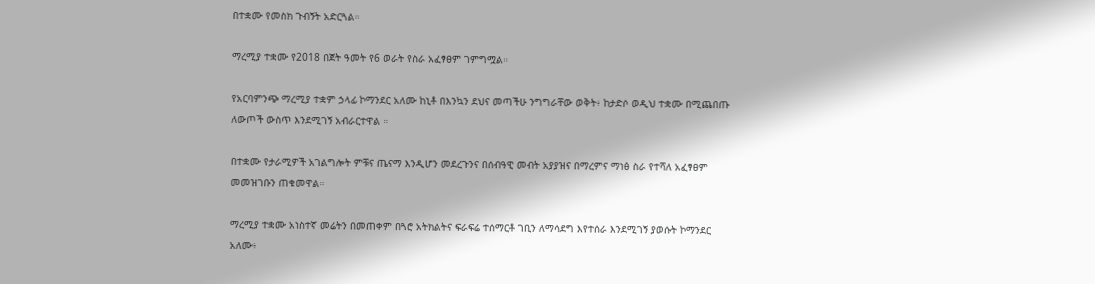በተቋሙ የመስክ ጉብኝት አድርጓል።

ማረሚያ ተቋሙ የ2018 በጀት ዓመት የ6 ወራት የስራ አፈፃፀም ገምግሟል።

የአርባምንጭ ማረሚያ ተቋም ኃላፊ ኮማንደር አለሙ ከኒቶ በእንኳን ደህና መጣችሁ ንግግራቸው ወቅት፥ ከታድሶ ወዲህ ተቋሙ በሚጨበጡ ለውጦች ውስጥ እንደሚገኝ አብራርተዋል ።

በተቋሙ የታራሚዎች አገልግሎት ምቹና ጤናማ እንዲሆን መደረጉንና በሰብዓዊ መብት አያያዝና በማረምና ማነፅ ስራ የተሻለ አፈፃፀም መመዝገቡን ጠቁመዋል።

ማረሚያ ተቋሙ አነስተኛ መሬትን በመጠቀም በጓሮ አትክልትና ፍራፍሬ ተሰማርቶ ገቢን ለማሳደግ እየተሰራ እንደሚገኝ ያወሱት ኮማንደር አለሙ፥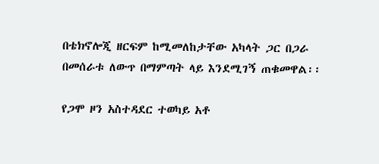በቴክኖሎጂ ዘርፍም ከሚመለከታቸው አካላት ጋር በጋራ በመሰራቱ ለውጥ በማምጣት ላይ እንደሚገኝ ጠቁመዋል፡፡

የጋሞ ዞን አስተዳደር ተወካይ አቶ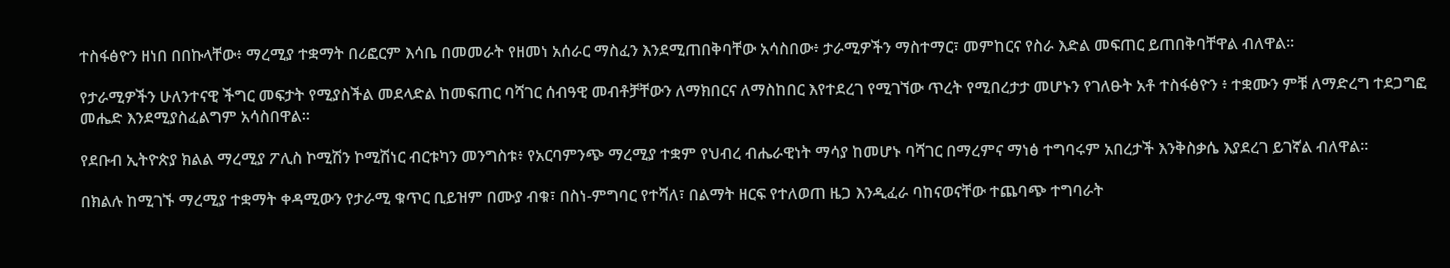ተስፋፅዮን ዘነበ በበኩላቸው፥ ማረሚያ ተቋማት በሪፎርም እሳቤ በመመራት የዘመነ አሰራር ማስፈን እንደሚጠበቅባቸው አሳስበው፥ ታራሚዎችን ማስተማር፣ መምከርና የስራ እድል መፍጠር ይጠበቅባቸዋል ብለዋል፡፡

የታራሚዎችን ሁለንተናዊ ችግር መፍታት የሚያስችል መደላድል ከመፍጠር ባሻገር ሰብዓዊ መብቶቻቸውን ለማክበርና ለማስከበር እየተደረገ የሚገኘው ጥረት የሚበረታታ መሆኑን የገለፁት አቶ ተስፋፅዮን ፥ ተቋሙን ምቹ ለማድረግ ተደጋግፎ መሔድ እንደሚያስፈልግም አሳስበዋል።

የደቡብ ኢትዮጵያ ክልል ማረሚያ ፖሊስ ኮሚሽን ኮሚሽነር ብርቱካን መንግስቱ፥ የአርባምንጭ ማረሚያ ተቋም የህብረ ብሔራዊነት ማሳያ ከመሆኑ ባሻገር በማረምና ማነፅ ተግባሩም አበረታች እንቅስቃሴ እያደረገ ይገኛል ብለዋል።

በክልሉ ከሚገኙ ማረሚያ ተቋማት ቀዳሚውን የታራሚ ቁጥር ቢይዝም በሙያ ብቁ፣ በስነ-ምግባር የተሻለ፣ በልማት ዘርፍ የተለወጠ ዜጋ እንዲፈራ ባከናወናቸው ተጨባጭ ተግባራት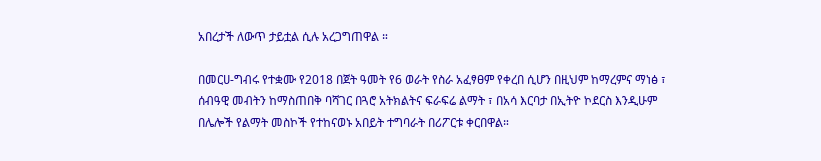አበረታች ለውጥ ታይቷል ሲሉ አረጋግጠዋል ።

በመርሀ-ግብሩ የተቋሙ የ2018 በጀት ዓመት የ6 ወራት የስራ አፈፃፀም የቀረበ ሲሆን በዚህም ከማረምና ማነፅ ፣ ሰብዓዊ መብትን ከማስጠበቅ ባሻገር በጓሮ አትክልትና ፍራፍሬ ልማት ፣ በአሳ እርባታ በኢትዮ ኮደርስ እንዲሁም በሌሎች የልማት መስኮች የተከናወኑ አበይት ተግባራት በሪፖርቱ ቀርበዋል።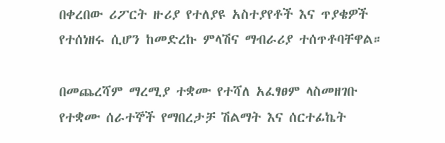በቀረበው ሪፖርት ዙሪያ የተለያዩ አስተያየቶች እና ጥያቄዎች የተሰነዘሩ ሲሆን ከመድረኩ ምላሽና ማብራሪያ ተሰጥቶባቸዋል።

በመጨረሻም ማረሚያ ተቋሙ የተሻለ አፈፃፀም ላስመዘገቡ የተቋሙ ሰራተኞች የማበረታቻ ሽልማት እና ሰርተፊኬት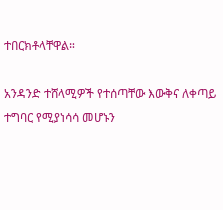ተበርክቶላቸዋል።

አንዳንድ ተሸላሚዎች የተሰጣቸው እውቅና ለቀጣይ ተግባር የሚያነሳሳ መሆኑን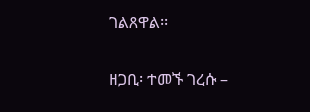ገልጸዋል፡፡

ዘጋቢ፡ ተመኙ ገረሱ –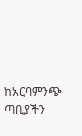ከአርባምንጭ ጣቢያችን